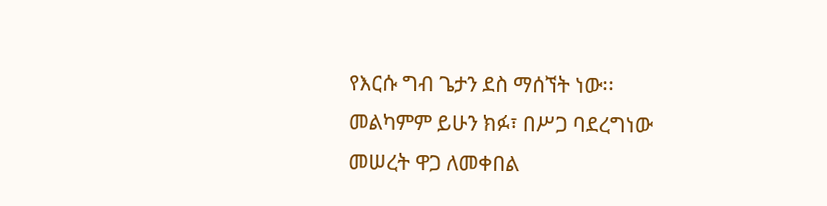የእርሱ ግብ ጌታን ደስ ማሰኘት ነው፡፡
መልካምም ይሁን ክፉ፣ በሥጋ ባደረግነው መሠረት ዋጋ ለመቀበል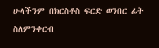ሁላችንም በክርስቶስ ፍርድ ወንበር ፊት ስለምንቀርብ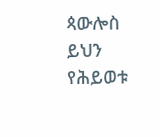ጳውሎስ ይህን የሕይወቱ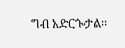ግብ አድርጐታል፡፡